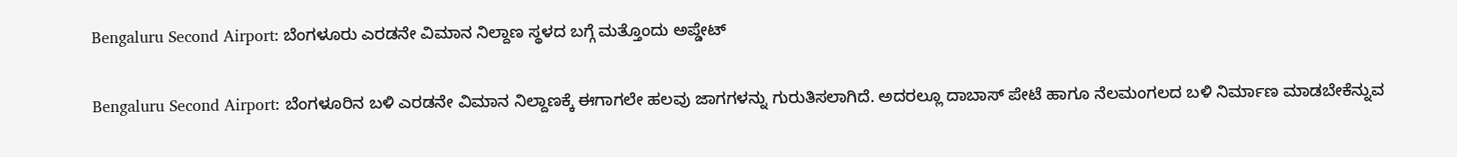Bengaluru Second Airport: ಬೆಂಗಳೂರು ಎರಡನೇ ವಿಮಾನ ನಿಲ್ದಾಣ ಸ್ಥಳದ ಬಗ್ಗೆ ಮತ್ತೊಂದು ಅಪ್ಡೇಟ್

Bengaluru Second Airport: ಬೆಂಗಳೂರಿನ ಬಳಿ ಎರಡನೇ ವಿಮಾನ ನಿಲ್ದಾಣಕ್ಕೆ ಈಗಾಗಲೇ ಹಲವು ಜಾಗಗಳನ್ನು ಗುರುತಿಸಲಾಗಿದೆ. ಅದರಲ್ಲೂ ದಾಬಾಸ್‌ ಪೇಟೆ ಹಾಗೂ ನೆಲಮಂಗಲದ ಬಳಿ ನಿರ್ಮಾಣ ಮಾಡಬೇಕೆನ್ನುವ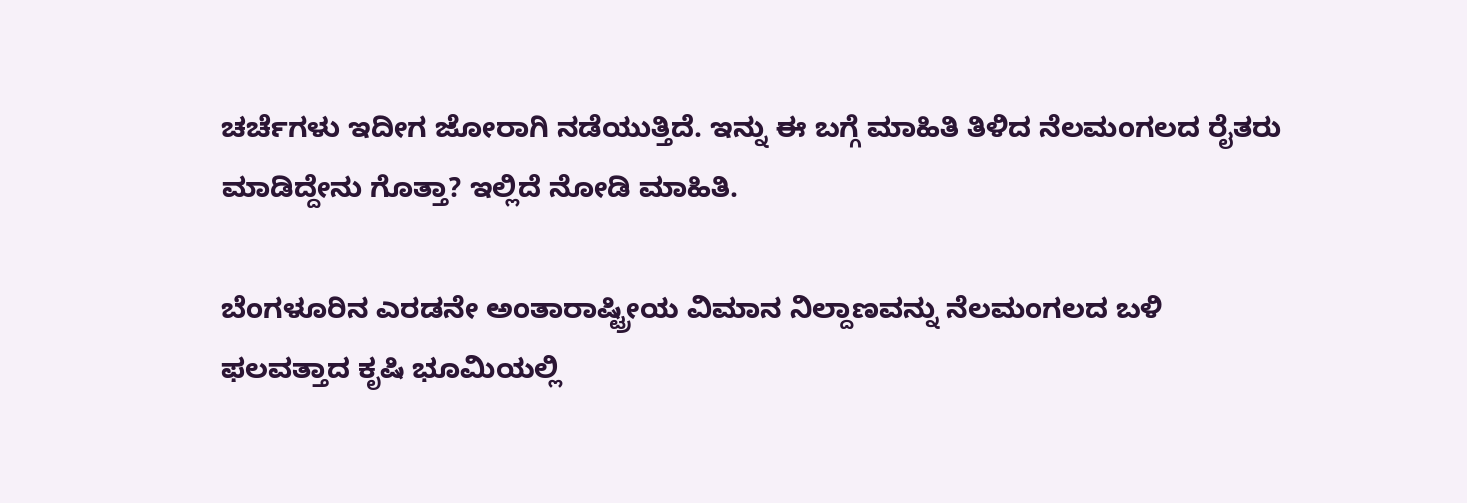ಚರ್ಚೆಗಳು ಇದೀಗ ಜೋರಾಗಿ ನಡೆಯುತ್ತಿದೆ. ಇನ್ನು ಈ ಬಗ್ಗೆ ಮಾಹಿತಿ ತಿಳಿದ ನೆಲಮಂಗಲದ ರೈತರು ಮಾಡಿದ್ದೇನು ಗೊತ್ತಾ? ಇಲ್ಲಿದೆ ನೋಡಿ ಮಾಹಿತಿ.

ಬೆಂಗಳೂರಿನ ಎರಡನೇ ಅಂತಾರಾಷ್ಟ್ರೀಯ ವಿಮಾನ ನಿಲ್ದಾಣವನ್ನು ನೆಲಮಂಗಲದ ಬಳಿ ಫಲವತ್ತಾದ ಕೃಷಿ ಭೂಮಿಯಲ್ಲಿ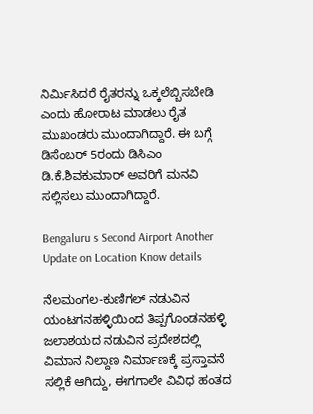ನಿರ್ಮಿಸಿದರೆ ರೈತರನ್ನು ಒಕ್ಕಲೆಬ್ಬಿಸಬೇಡಿ ಎಂದು ಹೋರಾಟ ಮಾಡಲು ರೈತ ಮುಖಂಡರು ಮುಂದಾಗಿದ್ದಾರೆ. ಈ ಬಗ್ಗೆ ಡಿಸೆಂಬರ್ 5ರಂದು ಡಿಸಿಎಂ ಡಿ.ಕೆ.ಶಿವಕುಮಾರ್ ಅವರಿಗೆ ಮನವಿ ಸಲ್ಲಿಸಲು ಮುಂದಾಗಿದ್ದಾರೆ.

Bengaluru s Second Airport Another Update on Location Know details

ನೆಲಮಂಗಲ-ಕುಣಿಗಲ್‌ ನಡುವಿನ ಯಂಟಗನಹಳ್ಳಿಯಿಂದ ತಿಪ್ಪಗೊಂಡನಹಳ್ಳಿ ಜಲಾಶಯದ ನಡುವಿನ ಪ್ರದೇಶದಲ್ಲಿ ವಿಮಾನ ನಿಲ್ದಾಣ ನಿರ್ಮಾಣಕ್ಕೆ ಪ್ರಸ್ತಾವನೆ ಸಲ್ಲಿಕೆ ಆಗಿದ್ದು, ಈಗಗಾಲೇ ವಿವಿಧ ಹಂತದ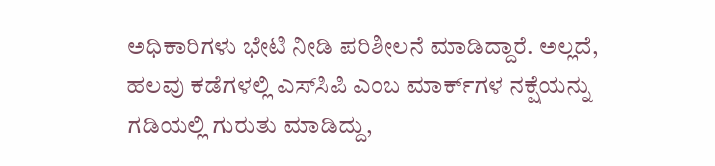ಅಧಿಕಾರಿಗಳು ಭೇಟಿ ನೀಡಿ ಪರಿಶೀಲನೆ ಮಾಡಿದ್ದಾರೆ. ಅಲ್ಲದೆ, ಹಲವು ಕಡೆಗಳಲ್ಲಿ ಎಸ್‌ಸಿಪಿ ಎಂಬ ಮಾರ್ಕ್‌ಗಳ ನಕ್ಷೆಯನ್ನು ಗಡಿಯಲ್ಲಿ ಗುರುತು ಮಾಡಿದ್ದು,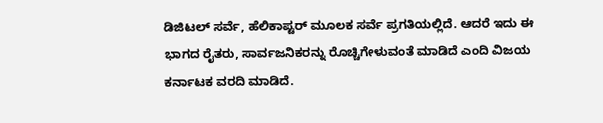ಡಿಜಿಟಲ್‌ ಸರ್ವೆ, ಹೆಲಿಕಾಪ್ಟರ್‌ ಮೂಲಕ ಸರ್ವೆ ಪ್ರಗತಿಯಲ್ಲಿದೆ. ಆದರೆ ಇದು ಈ ಭಾಗದ ರೈತರು, ಸಾರ್ವಜನಿಕರನ್ನು ರೊಚ್ಚಿಗೇಳುವಂತೆ ಮಾಡಿದೆ ಎಂದಿ ವಿಜಯ ಕರ್ನಾಟಕ ವರದಿ ಮಾಡಿದೆ.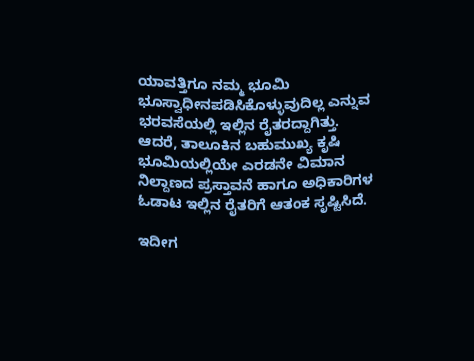ಯಾವತ್ತಿಗೂ ನಮ್ಮ ಭೂಮಿ ಭೂಸ್ವಾಧೀನಪಡಿಸಿಕೊಳ್ಳುವುದಿಲ್ಲ ಎನ್ನುವ ಭರವಸೆಯಲ್ಲಿ ಇಲ್ಲಿನ ರೈತರದ್ದಾಗಿತ್ತು. ಆದರೆ, ತಾಲೂಕಿನ ಬಹುಮುಖ್ಯ ಕೃಷಿ ಭೂಮಿಯಲ್ಲಿಯೇ ಎರಡನೇ ವಿಮಾನ ನಿಲ್ದಾಣದ ಪ್ರಸ್ತಾವನೆ ಹಾಗೂ ಅಧಿಕಾರಿಗಳ ಓಡಾಟ ಇಲ್ಲಿನ ರೈತರಿಗೆ ಆತಂಕ ಸೃಷ್ಟಿಸಿದೆ.

ಇದೀಗ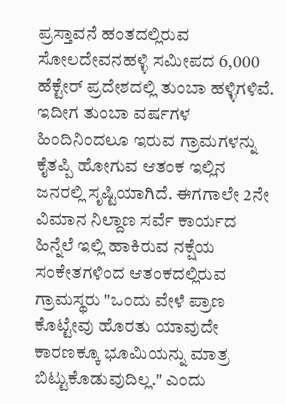ಪ್ರಸ್ತಾವನೆ ಹಂತದಲ್ಲಿರುವ ಸೋಲದೇವನಹಳ್ಳಿ ಸಮೀಪದ 6,000 ಹೆಕ್ಟೇರ್ ಪ್ರದೇಶದಲ್ಲಿ ತುಂಬಾ ಹಳ್ಳಿಗಳಿವೆ. ಇದೀಗ ತುಂಬಾ ವರ್ಷಗಳ ಹಿಂದಿನಿಂದಲೂ ಇರುವ ಗ್ರಾಮಗಳನ್ನು ಕೈತಪ್ಪಿ ಹೋಗುವ ಆತಂಕ ಇಲ್ಲಿನ ಜನರಲ್ಲಿ ಸೃಷ್ಟಿಯಾಗಿದೆ. ಈಗಗಾಲೇ 2ನೇ ವಿಮಾನ ನಿಲ್ದಾಣ ಸರ್ವೆ ಕಾರ್ಯದ ಹಿನ್ನೆಲೆ ಇಲ್ಲಿ ಹಾಕಿರುವ ನಕ್ಷೆಯ ಸಂಕೇತಗಳಿಂದ ಆತಂಕದಲ್ಲಿರುವ ಗ್ರಾಮಸ್ಥರು "ಒಂದು ವೇಳೆ ಪ್ರಾಣ ಕೊಟ್ಟೇವು ಹೊರತು ಯಾವುದೇ ಕಾರಣಕ್ಕೂ ಭೂಮಿಯನ್ನು ಮಾತ್ರ ಬಿಟ್ಟುಕೊಡುವುದಿಲ್ಲ." ಎಂದು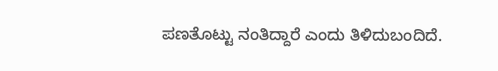ಪಣತೊಟ್ಟು ನಂತಿದ್ದಾರೆ ಎಂದು ತಿಳಿದುಬಂದಿದೆ.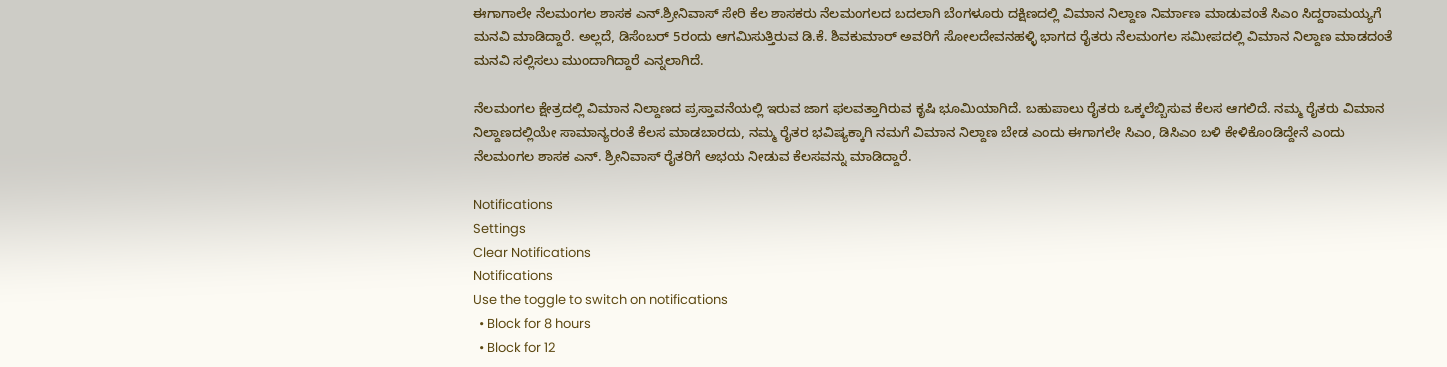ಈಗಾಗಾಲೇ ನೆಲಮಂಗಲ ಶಾಸಕ ಎನ್‌.ಶ್ರೀನಿವಾಸ್‌ ಸೇರಿ ಕೆಲ ಶಾಸಕರು ನೆಲಮಂಗಲದ ಬದಲಾಗಿ ಬೆಂಗಳೂರು ದಕ್ಷಿಣದಲ್ಲಿ ವಿಮಾನ ನಿಲ್ದಾಣ ನಿರ್ಮಾಣ ಮಾಡುವಂತೆ ಸಿಎಂ ಸಿದ್ದರಾಮಯ್ಯಗೆ ಮನವಿ ಮಾಡಿದ್ದಾರೆ. ಅಲ್ಲದೆ, ಡಿಸೆಂಬರ್ 5ರಂದು ಆಗಮಿಸುತ್ತಿರುವ ಡಿ.ಕೆ. ಶಿವಕುಮಾರ್‌ ಅವರಿಗೆ ಸೋಲದೇವನಹಳ್ಳಿ ಭಾಗದ ರೈತರು ನೆಲಮಂಗಲ ಸಮೀಪದಲ್ಲಿ ವಿಮಾನ ನಿಲ್ದಾಣ ಮಾಡದಂತೆ ಮನವಿ ಸಲ್ಲಿಸಲು ಮುಂದಾಗಿದ್ದಾರೆ ಎನ್ನಲಾಗಿದೆ.

ನೆಲಮಂಗಲ ಕ್ಷೇತ್ರದಲ್ಲಿ ವಿಮಾನ ನಿಲ್ದಾಣದ ಪ್ರಸ್ತಾವನೆಯಲ್ಲಿ ಇರುವ ಜಾಗ ಫಲವತ್ತಾಗಿರುವ ಕೃಷಿ ಭೂಮಿಯಾಗಿದೆ. ಬಹುಪಾಲು ರೈತರು ಒಕ್ಕಲೆಬ್ಬಿಸುವ ಕೆಲಸ ಆಗಲಿದೆ. ನಮ್ಮ ರೈತರು ವಿಮಾನ ನಿಲ್ದಾಣದಲ್ಲಿಯೇ ಸಾಮಾನ್ಯರಂತೆ ಕೆಲಸ ಮಾಡಬಾರದು, ನಮ್ಮ ರೈತರ ಭವಿಷ್ಯಕ್ಕಾಗಿ ನಮಗೆ ವಿಮಾನ ನಿಲ್ದಾಣ ಬೇಡ ಎಂದು ಈಗಾಗಲೇ ಸಿಎಂ, ಡಿಸಿಎಂ ಬಳಿ ಕೇಳಿಕೊಂಡಿದ್ದೇನೆ ಎಂದು ನೆಲಮಂಗಲ ಶಾಸಕ ಎನ್‌. ಶ್ರೀನಿವಾಸ್‌ ರೈತರಿಗೆ ಅಭಯ ನೀಡುವ ಕೆಲಸವನ್ನು ಮಾಡಿದ್ದಾರೆ.

Notifications
Settings
Clear Notifications
Notifications
Use the toggle to switch on notifications
  • Block for 8 hours
  • Block for 12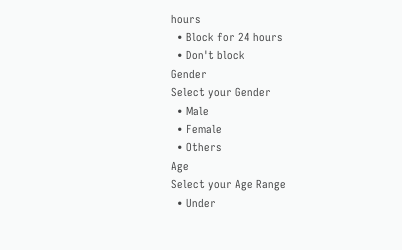hours
  • Block for 24 hours
  • Don't block
Gender
Select your Gender
  • Male
  • Female
  • Others
Age
Select your Age Range
  • Under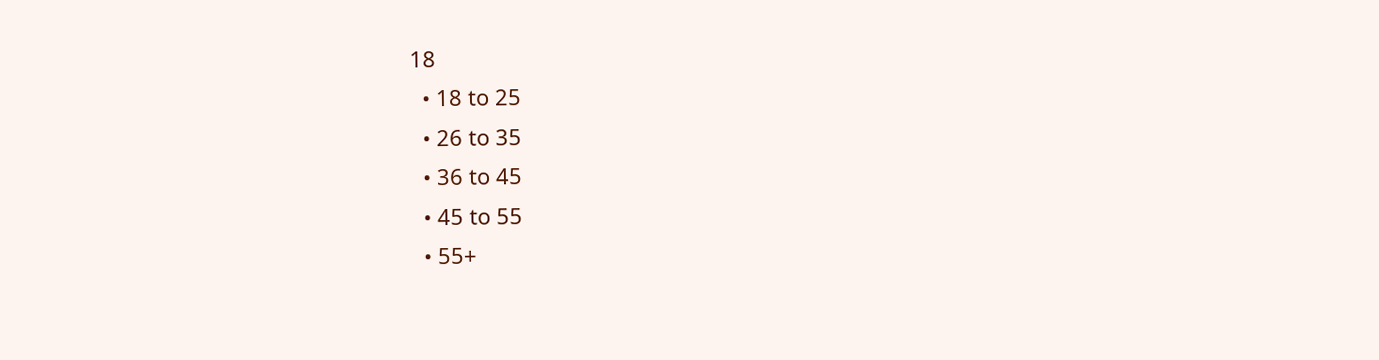18
  • 18 to 25
  • 26 to 35
  • 36 to 45
  • 45 to 55
  • 55+